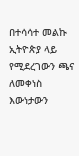በተሳሳተ መልኩ ኢትዮጵያ ላይ የሚደረገውን ጫና ለመቀነስ እውነታውን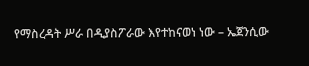የማስረዳት ሥራ በዲያስፖራው እየተከናወነ ነው – ኤጀንሲው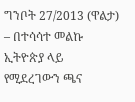ግንቦት 27/2013 (ዋልታ) – በተሳሳተ መልኩ ኢትዮጵያ ላይ የሚደረገውን ጫና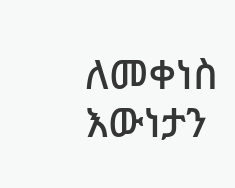ለመቀነስ እውነታን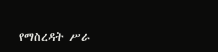የማስረዳት ሥራ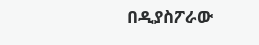በዲያስፖራው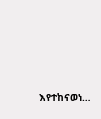እየተከናወነ…